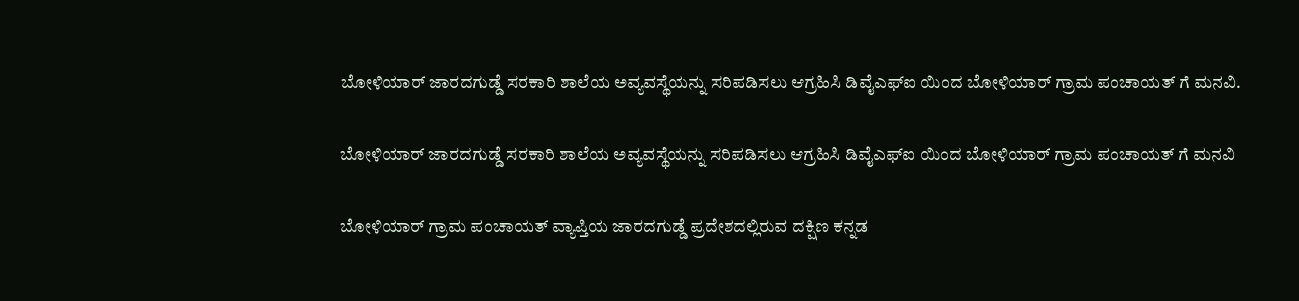ಬೋಳಿಯಾರ್ ಜಾರದಗುಡ್ಡೆ ಸರಕಾರಿ ಶಾಲೆಯ ಅವ್ಯವಸ್ಥೆಯನ್ನು ಸರಿಪಡಿಸಲು ಆಗ್ರಹಿಸಿ ಡಿವೈಎಫ್ಐ ಯಿಂದ ಬೋಳಿಯಾರ್ ಗ್ರಾಮ ಪಂಚಾಯತ್ ಗೆ ಮನವಿ.

ಬೋಳಿಯಾರ್ ಜಾರದಗುಡ್ಡೆ ಸರಕಾರಿ ಶಾಲೆಯ ಅವ್ಯವಸ್ಥೆಯನ್ನು ಸರಿಪಡಿಸಲು ಆಗ್ರಹಿಸಿ ಡಿವೈಎಫ್ಐ ಯಿಂದ ಬೋಳಿಯಾರ್ ಗ್ರಾಮ ಪಂಚಾಯತ್ ಗೆ ಮನವಿ

ಬೋಳಿಯಾರ್ ಗ್ರಾಮ ಪಂಚಾಯತ್ ವ್ಯಾಪ್ತಿಯ ಜಾರದಗುಡ್ಡೆ ಪ್ರದೇಶದಲ್ಲಿರುವ ದಕ್ಷಿಣ ಕನ್ನಡ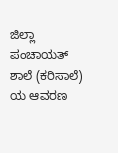ಜಿಲ್ಲಾ ಪಂಚಾಯತ್ ಶಾಲೆ (ಕರಿಸಾಲೆ) ಯ ಆವರಣ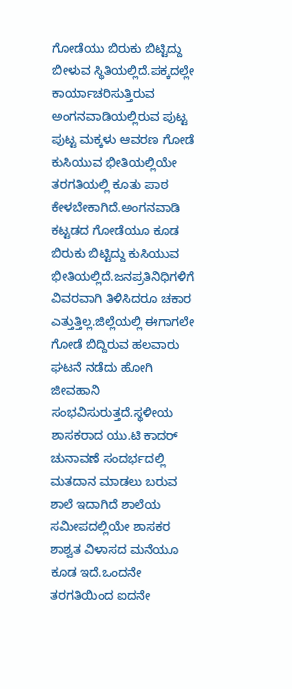ಗೋಡೆಯು ಬಿರುಕು ಬಿಟ್ಟಿದ್ದು ಬೀಳುವ ಸ್ಥಿತಿಯಲ್ಲಿದೆ.ಪಕ್ಕದಲ್ಲೇ ಕಾರ್ಯಾಚರಿಸುತ್ತಿರುವ ಅಂಗನವಾಡಿಯಲ್ಲಿರುವ ಪುಟ್ಟ ಪುಟ್ಟ ಮಕ್ಕಳು ಆವರಣ ಗೋಡೆ ಕುಸಿಯುವ ಭೀತಿಯಲ್ಲಿಯೇ ತರಗತಿಯಲ್ಲಿ ಕೂತು ಪಾಠ ಕೇಳಬೇಕಾಗಿದೆ.ಅಂಗನವಾಡಿ ಕಟ್ಟಡದ ಗೋಡೆಯೂ ಕೂಡ ಬಿರುಕು ಬಿಟ್ಟಿದ್ದು ಕುಸಿಯುವ ಭೀತಿಯಲ್ಲಿದೆ.ಜನಪ್ರತಿನಿಧಿಗಳಿಗೆ ವಿವರವಾಗಿ ತಿಳಿಸಿದರೂ ಚಕಾರ ಎತ್ತುತ್ತಿಲ್ಲ.ಜಿಲ್ಲೆಯಲ್ಲಿ ಈಗಾಗಲೇ ಗೋಡೆ ಬಿದ್ದಿರುವ ಹಲವಾರು ಘಟನೆ ನಡೆದು ಹೋಗಿ ಜೀವಹಾನಿ ಸಂಭವಿಸುರುತ್ತದೆ.ಸ್ಥಳೀಯ ಶಾಸಕರಾದ ಯು.ಟಿ ಕಾದರ್ ಚುನಾವಣೆ ಸಂದರ್ಭದಲ್ಲಿ ಮತದಾನ ಮಾಡಲು ಬರುವ ಶಾಲೆ ಇದಾಗಿದೆ ಶಾಲೆಯ ಸಮೀಪದಲ್ಲಿಯೇ ಶಾಸಕರ ಶಾಶ್ವತ ವಿಳಾಸದ ಮನೆಯೂ ಕೂಡ ಇದೆ.ಒಂದನೇ ತರಗತಿಯಿಂದ ಐದನೇ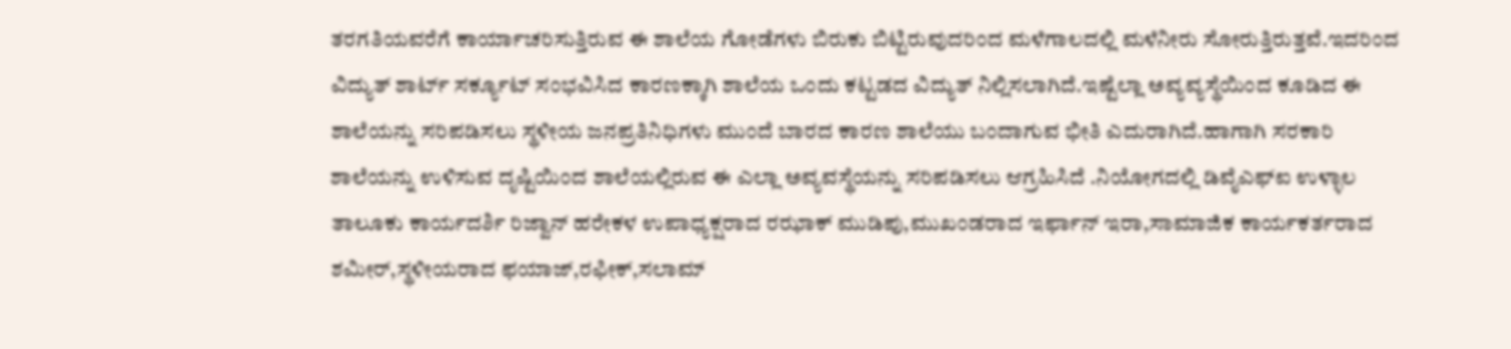ತರಗತಿಯವರೆಗೆ ಕಾರ್ಯಾಚರಿಸುತ್ತಿರುವ ಈ ಶಾಲೆಯ ಗೋಡೆಗಳು ಬಿರುಕು ಬಿಟ್ಟಿರುವುದರಿಂದ ಮಳೆಗಾಲದಲ್ಲಿ ಮಳೆನೀರು ಸೋರುತ್ತಿರುತ್ತವೆ.ಇದರಿಂದ ವಿದ್ಯುತ್ ಶಾರ್ಟ್ ಸರ್ಕ್ಯೂಟ್ ಸಂಭವಿಸಿದ ಕಾರಣಕ್ಕಾಗಿ ಶಾಲೆಯ ಒಂದು ಕಟ್ಟಡದ ವಿದ್ಯುತ್ ನಿಲ್ಲಿಸಲಾಗಿದೆ.ಇಷ್ಟೆಲ್ಲಾ ಅವ್ಯವ್ಯಸ್ಥೆಯಿಂದ ಕೂಡಿದ ಈ ಶಾಲೆಯನ್ನು ಸರಿಪಡಿಸಲು ಸ್ಥಳೀಯ ಜನಪ್ರತಿನಿಧಿಗಳು ಮುಂದೆ ಬಾರದ ಕಾರಣ ಶಾಲೆಯು ಬಂದಾಗುವ ಭೀತಿ ಎದುರಾಗಿದೆ.ಹಾಗಾಗಿ ಸರಕಾರಿ ಶಾಲೆಯನ್ನು ಉಳಿಸುವ ದೃಷ್ಟಿಯಿಂದ ಶಾಲೆಯಲ್ಲಿರುವ ಈ ಎಲ್ಲಾ ಅವ್ಯವಸ್ಥೆಯನ್ನು ಸರಿಪಡಿಸಲು ಆಗ್ರಹಿಸಿದೆ .ನಿಯೋಗದಲ್ಲಿ ಡಿವೈಎಫ್ಐ ಉಳ್ಳಾಲ ತಾಲೂಕು ಕಾರ್ಯದರ್ಶಿ ರಿಜ್ವಾನ್ ಹರೇಕಳ ಉಪಾಧ್ಯಕ್ಷರಾದ ರಝಾಕ್ ಮುಡಿಪು,ಮುಖಂಡರಾದ ಇರ್ಫಾನ್ ಇರಾ,ಸಾಮಾಜಿಕ ಕಾರ್ಯಕರ್ತರಾದ ಶಮೀರ್,ಸ್ಥಳೀಯರಾದ ಫಯಾಜ್,ರಫೀಕ್,ಸಲಾಮ್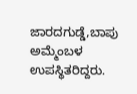ಜಾರದಗುಡ್ಡೆ,ಬಾಪು ಅಮ್ಮೆಂಬಳ ಉಪಸ್ಥಿತರಿದ್ದರು.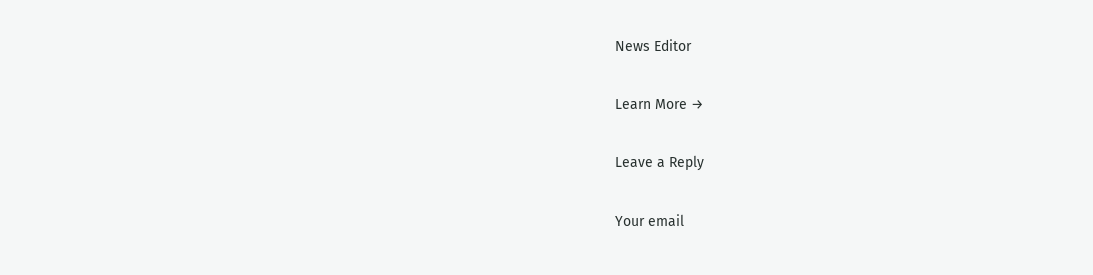News Editor

Learn More →

Leave a Reply

Your email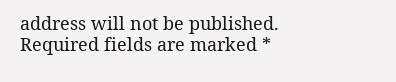address will not be published. Required fields are marked *